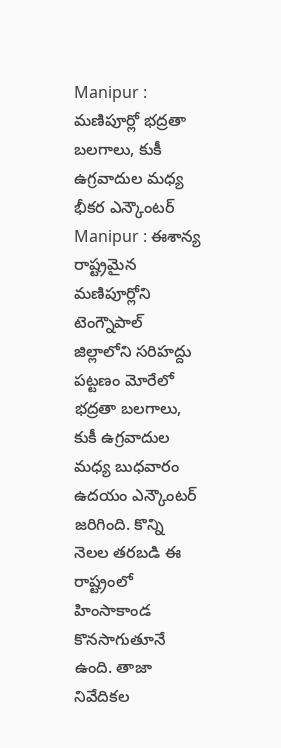Manipur : మణిపూర్లో భద్రతా బలగాలు, కుకీ ఉగ్రవాదుల మధ్య భీకర ఎన్కౌంటర్
Manipur : ఈశాన్య రాష్ట్రమైన మణిపూర్లోని టెంగ్నౌపాల్ జిల్లాలోని సరిహద్దు పట్టణం మోరేలో భద్రతా బలగాలు, కుకీ ఉగ్రవాదుల మధ్య బుధవారం ఉదయం ఎన్కౌంటర్ జరిగింది. కొన్ని నెలల తరబడి ఈ రాష్ట్రంలో హింసాకాండ కొనసాగుతూనే ఉంది. తాజా నివేదికల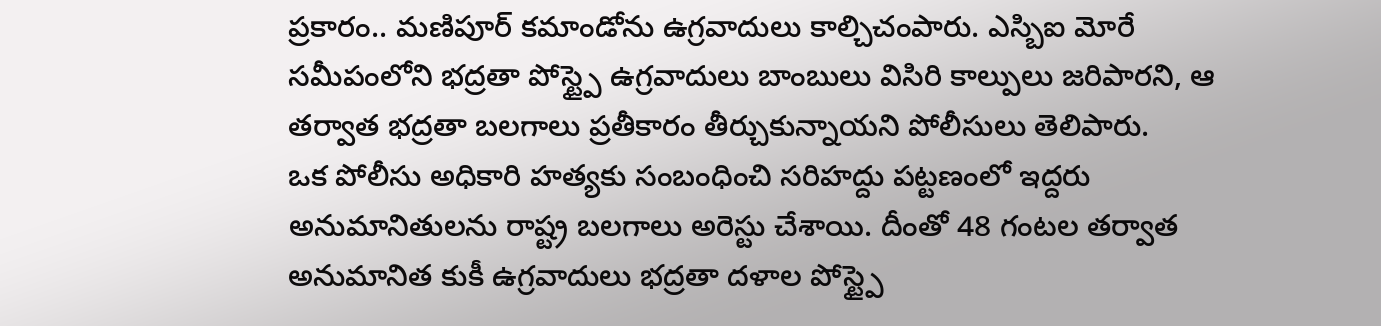ప్రకారం.. మణిపూర్ కమాండోను ఉగ్రవాదులు కాల్చిచంపారు. ఎస్బిఐ మోరే సమీపంలోని భద్రతా పోస్ట్పై ఉగ్రవాదులు బాంబులు విసిరి కాల్పులు జరిపారని, ఆ తర్వాత భద్రతా బలగాలు ప్రతీకారం తీర్చుకున్నాయని పోలీసులు తెలిపారు.
ఒక పోలీసు అధికారి హత్యకు సంబంధించి సరిహద్దు పట్టణంలో ఇద్దరు అనుమానితులను రాష్ట్ర బలగాలు అరెస్టు చేశాయి. దీంతో 48 గంటల తర్వాత అనుమానిత కుకీ ఉగ్రవాదులు భద్రతా దళాల పోస్ట్పై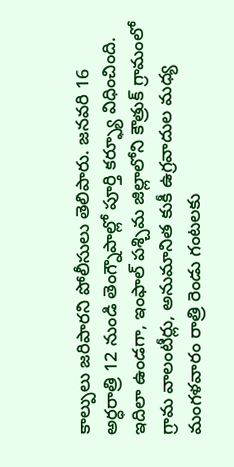కాల్పులు జరిపారని పోలీసులు తెలిపారు. జనవరి 16 అర్ధరాత్రి 12 నుండి తెంగ్నౌపాల్లో పూర్తి కర్ఫ్యూ విధించింది. ఇదిలా ఉండగా, ఇంఫాల్ పశ్చిమ జిల్లాలోని కౌత్రుక్ గ్రామంలో గ్రామ వాలంటీర్లు, అనుమానిత కుకీ ఉగ్రవాదుల మధ్య మంగళవారం రాత్రి రెండు గంటలకు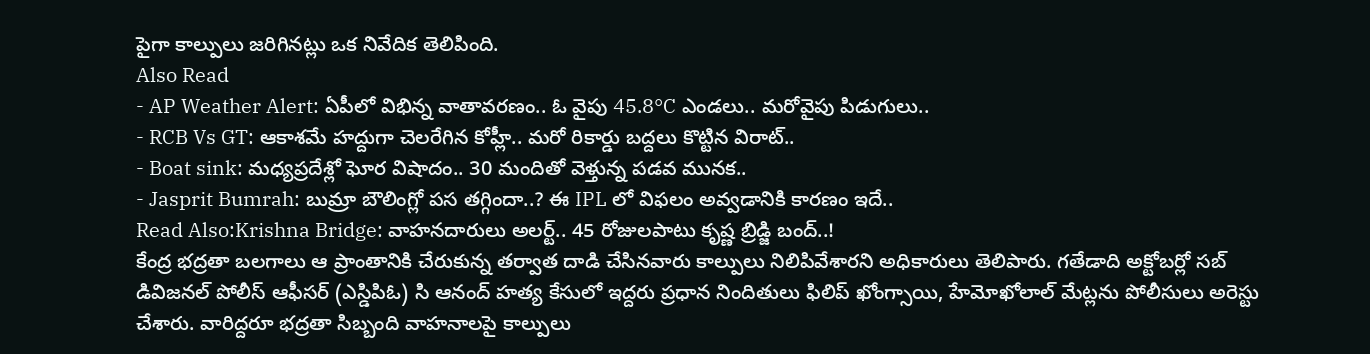పైగా కాల్పులు జరిగినట్లు ఒక నివేదిక తెలిపింది.
Also Read
- AP Weather Alert: ఏపీలో విభిన్న వాతావరణం.. ఓ వైపు 45.8°C ఎండలు.. మరోవైపు పిడుగులు..
- RCB Vs GT: ఆకాశమే హద్దుగా చెలరేగిన కోహ్లీ.. మరో రికార్డు బద్దలు కొట్టిన విరాట్..
- Boat sink: మధ్యప్రదేశ్లో ఘోర విషాదం.. 30 మందితో వెళ్తున్న పడవ మునక..
- Jasprit Bumrah: బుమ్రా బౌలింగ్లో పస తగ్గిందా..? ఈ IPL లో విఫలం అవ్వడానికి కారణం ఇదే..
Read Also:Krishna Bridge: వాహనదారులు అలర్ట్.. 45 రోజులపాటు కృష్ణ బ్రిడ్జి బంద్..!
కేంద్ర భద్రతా బలగాలు ఆ ప్రాంతానికి చేరుకున్న తర్వాత దాడి చేసినవారు కాల్పులు నిలిపివేశారని అధికారులు తెలిపారు. గతేడాది అక్టోబర్లో సబ్ డివిజనల్ పోలీస్ ఆఫీసర్ (ఎస్డిపిఓ) సి ఆనంద్ హత్య కేసులో ఇద్దరు ప్రధాన నిందితులు ఫిలిప్ ఖోంగ్సాయి, హేమోఖోలాల్ మేట్లను పోలీసులు అరెస్టు చేశారు. వారిద్దరూ భద్రతా సిబ్బంది వాహనాలపై కాల్పులు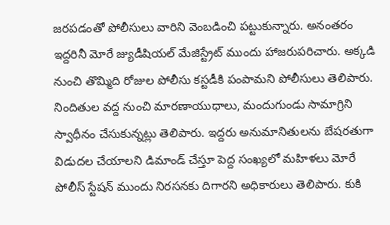జరపడంతో పోలీసులు వారిని వెంబడించి పట్టుకున్నారు. అనంతరం ఇద్దరినీ మోరే జ్యుడీషియల్ మేజిస్ట్రేట్ ముందు హాజరుపరిచారు. అక్కడి నుంచి తొమ్మిది రోజుల పోలీసు కస్టడీకి పంపామని పోలీసులు తెలిపారు. నిందితుల వద్ద నుంచి మారణాయుధాలు, మందుగుండు సామాగ్రిని స్వాధీనం చేసుకున్నట్లు తెలిపారు. ఇద్దరు అనుమానితులను బేషరతుగా విడుదల చేయాలని డిమాండ్ చేస్తూ పెద్ద సంఖ్యలో మహిళలు మోరే పోలీస్ స్టేషన్ ముందు నిరసనకు దిగారని అధికారులు తెలిపారు. కుకి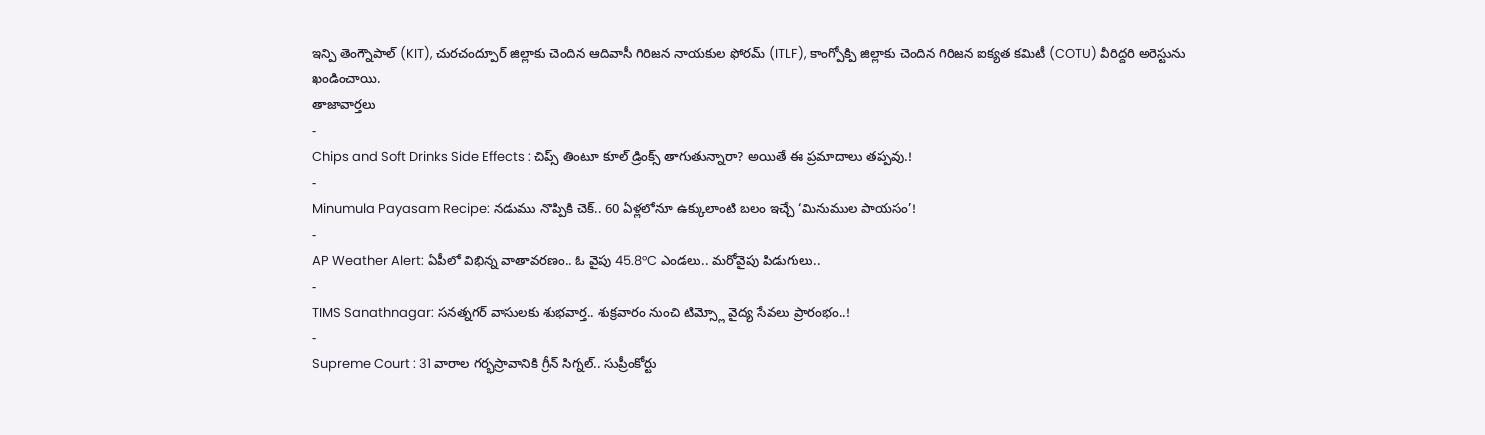ఇన్పి తెంగ్నౌపాల్ (KIT), చురచంద్పూర్ జిల్లాకు చెందిన ఆదివాసీ గిరిజన నాయకుల ఫోరమ్ (ITLF), కాంగ్పోక్పి జిల్లాకు చెందిన గిరిజన ఐక్యత కమిటీ (COTU) వీరిద్దరి అరెస్టును ఖండించాయి.
తాజావార్తలు
-
Chips and Soft Drinks Side Effects : చిప్స్ తింటూ కూల్ డ్రింక్స్ తాగుతున్నారా? అయితే ఈ ప్రమాదాలు తప్పవు.!
-
Minumula Payasam Recipe: నడుము నొప్పికి చెక్.. 60 ఏళ్లలోనూ ఉక్కులాంటి బలం ఇచ్చే ‘మినుముల పాయసం’!
-
AP Weather Alert: ఏపీలో విభిన్న వాతావరణం.. ఓ వైపు 45.8°C ఎండలు.. మరోవైపు పిడుగులు..
-
TIMS Sanathnagar: సనత్నగర్ వాసులకు శుభవార్త.. శుక్రవారం నుంచి టిమ్స్లో వైద్య సేవలు ప్రారంభం..!
-
Supreme Court : 31 వారాల గర్భస్రావానికి గ్రీన్ సిగ్నల్.. సుప్రీంకోర్టు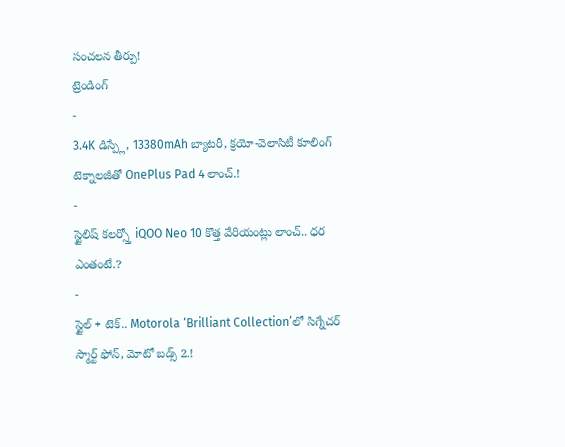సంచలన తీర్పు!
ట్రెండింగ్
-
3.4K డిస్ప్లే, 13380mAh బ్యాటరీ, క్రయో-వెలాసిటీ కూలింగ్ టెక్నాలజీతో OnePlus Pad 4 లాంచ్.!
-
స్టైలిష్ కలర్స్తో iQOO Neo 10 కొత్త వేరియంట్లు లాంచ్.. ధర ఎంతంటే.?
-
స్టైల్ + టెక్.. Motorola ‘Brilliant Collection’లో సిగ్నేచర్ స్మార్ట్ ఫోన్, మోటో బడ్స్ 2.!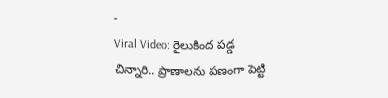-
Viral Video: రైలుకింద పడ్డ చిన్నారి.. ప్రాణాలను పణంగా పెట్టి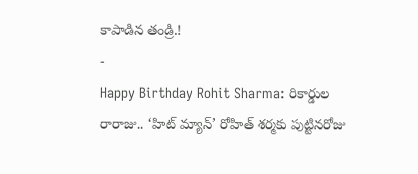కాపాడిన తండ్రి.!
-
Happy Birthday Rohit Sharma: రికార్డుల రారాజు.. ‘హిట్ మ్యాన్’ రోహిత్ శర్మకు పుట్టినరోజు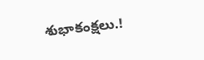శుభాకంక్షలు.!